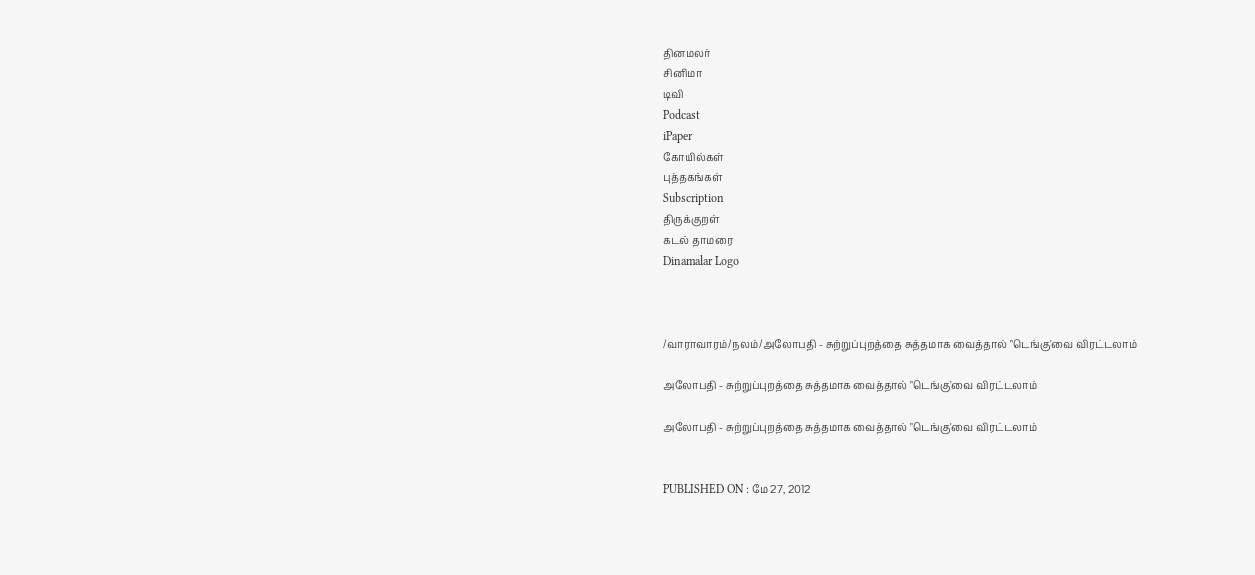தினமலர்
சினிமா
டிவி
Podcast
iPaper
கோயில்கள்
புத்தகங்கள்
Subscription
திருக்குறள்
கடல் தாமரை
Dinamalar Logo



/வாராவாரம்/நலம்/அலோபதி - சுற்றுப்புறத்தை சுத்தமாக வைத்தால் "டெங்கு'வை விரட்டலாம்

அலோபதி - சுற்றுப்புறத்தை சுத்தமாக வைத்தால் "டெங்கு'வை விரட்டலாம்

அலோபதி - சுற்றுப்புறத்தை சுத்தமாக வைத்தால் "டெங்கு'வை விரட்டலாம்


PUBLISHED ON : மே 27, 2012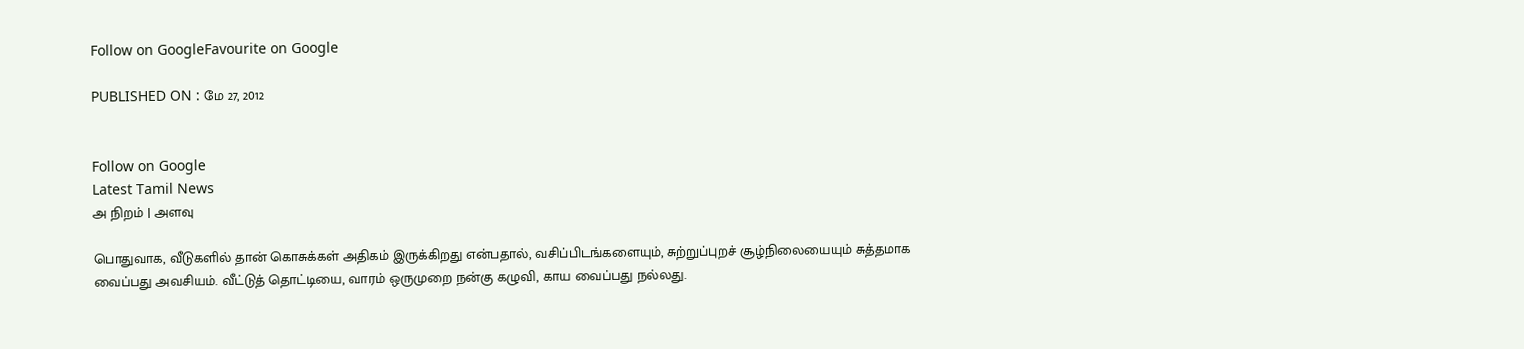Follow on GoogleFavourite on Google

PUBLISHED ON : மே 27, 2012


Follow on Google
Latest Tamil News
அ நிறம் | அளவு

பொதுவாக, வீடுகளில் தான் கொசுக்கள் அதிகம் இருக்கிறது என்பதால், வசிப்பிடங்களையும், சுற்றுப்புறச் சூழ்நிலையையும் சுத்தமாக வைப்பது அவசியம். வீட்டுத் தொட்டியை, வாரம் ஒருமுறை நன்கு கழுவி, காய வைப்பது நல்லது.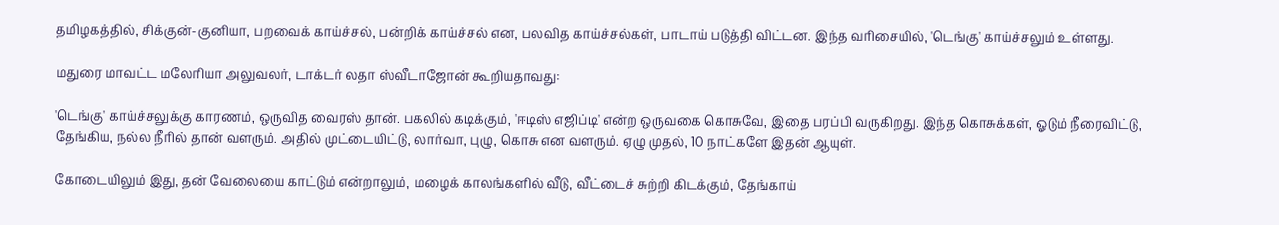தமிழகத்தில், சிக்குன்-குனியா, பறவைக் காய்ச்சல், பன்றிக் காய்ச்சல் என, பலவித காய்ச்சல்கள், பாடாய் படுத்தி விட்டன. இந்த வரிசையில், 'டெங்கு' காய்ச்சலும் உள்ளது.

மதுரை மாவட்ட மலேரியா அலுவலர், டாக்டர் லதா ஸ்வீடாஜோன் கூறியதாவது:

'டெங்கு' காய்ச்சலுக்கு காரணம், ஒருவித வைரஸ் தான். பகலில் கடிக்கும், 'ஈடிஸ் எஜிப்டி' என்ற ஒருவகை கொசுவே, இதை பரப்பி வருகிறது. இந்த கொசுக்கள், ஓடும் நீரைவிட்டு, தேங்கிய, நல்ல நீரில் தான் வளரும். அதில் முட்டையிட்டு, லார்வா, புழு, கொசு என வளரும். ஏழு முதல், 10 நாட்களே இதன் ஆயுள்.

கோடையிலும் இது, தன் வேலையை காட்டும் என்றாலும், மழைக் காலங்களில் வீடு, வீட்டைச் சுற்றி கிடக்கும், தேங்காய்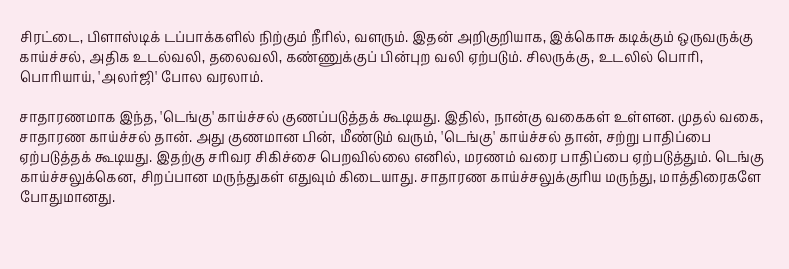சிரட்டை, பிளாஸ்டிக் டப்பாக்களில் நிற்கும் நீரில், வளரும். இதன் அறிகுறியாக, இக்கொசு கடிக்கும் ஒருவருக்கு காய்ச்சல், அதிக உடல்வலி, தலைவலி, கண்ணுக்குப் பின்புற வலி ஏற்படும். சிலருக்கு, உடலில் பொரி, பொரியாய், 'அலர்ஜி' போல வரலாம்.

சாதாரணமாக இந்த, 'டெங்கு' காய்ச்சல் குணப்படுத்தக் கூடியது. இதில், நான்கு வகைகள் உள்ளன. முதல் வகை, சாதாரண காய்ச்சல் தான். அது குணமான பின், மீண்டும் வரும், 'டெங்கு' காய்ச்சல் தான், சற்று பாதிப்பை ஏற்படுத்தக் கூடியது. இதற்கு சரிவர சிகிச்சை பெறவில்லை எனில், மரணம் வரை பாதிப்பை ஏற்படுத்தும். டெங்கு காய்ச்சலுக்கென, சிறப்பான மருந்துகள் எதுவும் கிடையாது. சாதாரண காய்ச்சலுக்குரிய மருந்து, மாத்திரைகளே போதுமானது.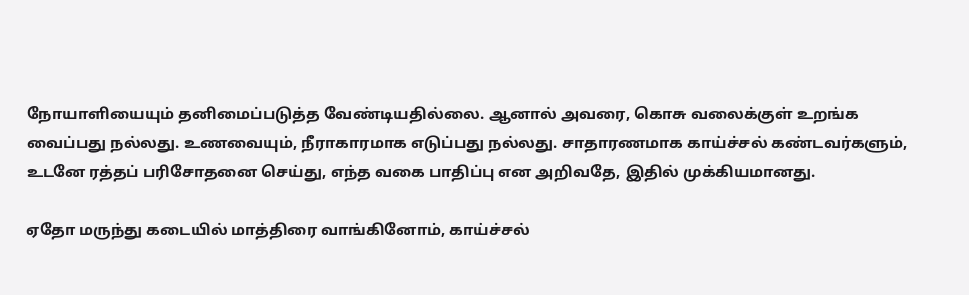நோயாளியையும் தனிமைப்படுத்த வேண்டியதில்லை. ஆனால் அவரை, கொசு வலைக்குள் உறங்க வைப்பது நல்லது. உணவையும், நீராகாரமாக எடுப்பது நல்லது. சாதாரணமாக காய்ச்சல் கண்டவர்களும், உடனே ரத்தப் பரிசோதனை செய்து, எந்த வகை பாதிப்பு என அறிவதே, இதில் முக்கியமானது.

ஏதோ மருந்து கடையில் மாத்திரை வாங்கினோம், காய்ச்சல்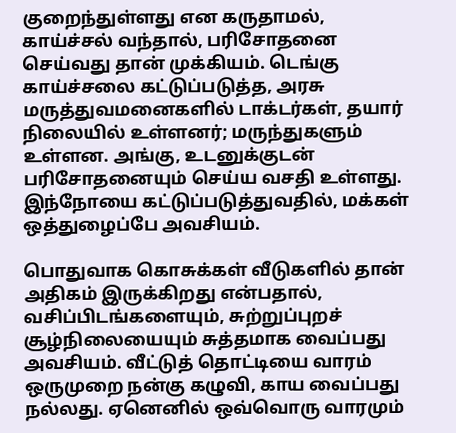குறைந்துள்ளது என கருதாமல், காய்ச்சல் வந்தால், பரிசோதனை செய்வது தான் முக்கியம். டெங்கு காய்ச்சலை கட்டுப்படுத்த, அரசு மருத்துவமனைகளில் டாக்டர்கள், தயார் நிலையில் உள்ளனர்; மருந்துகளும் உள்ளன. அங்கு, உடனுக்குடன் பரிசோதனையும் செய்ய வசதி உள்ளது. இந்நோயை கட்டுப்படுத்துவதில், மக்கள் ஒத்துழைப்பே அவசியம்.

பொதுவாக கொசுக்கள் வீடுகளில் தான் அதிகம் இருக்கிறது என்பதால், வசிப்பிடங்களையும், சுற்றுப்புறச் சூழ்நிலையையும் சுத்தமாக வைப்பது அவசியம். வீட்டுத் தொட்டியை வாரம் ஒருமுறை நன்கு கழுவி, காய வைப்பது நல்லது. ஏனெனில் ஒவ்வொரு வாரமும்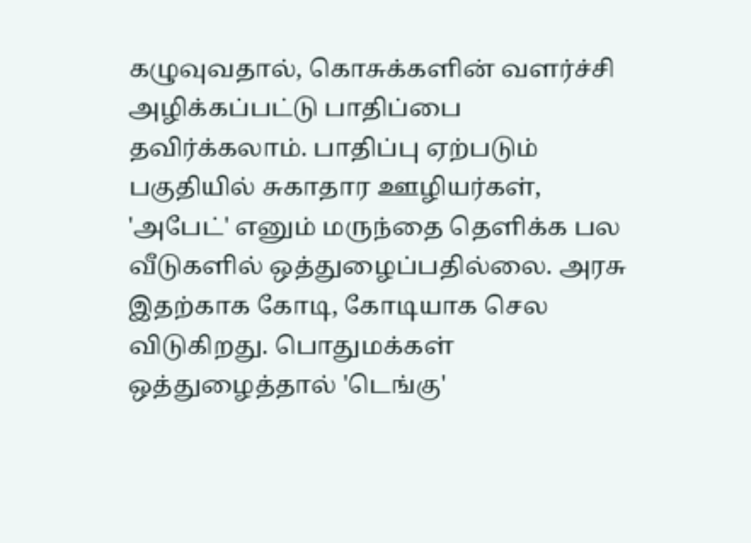கழுவுவதால், கொசுக்களின் வளர்ச்சி அழிக்கப்பட்டு பாதிப்பை தவிர்க்கலாம். பாதிப்பு ஏற்படும் பகுதியில் சுகாதார ஊழியர்கள், 'அபேட்' எனும் மருந்தை தெளிக்க பல வீடுகளில் ஒத்துழைப்பதில்லை. அரசு இதற்காக கோடி, கோடியாக செல விடுகிறது. பொதுமக்கள் ஒத்துழைத்தால் 'டெங்கு'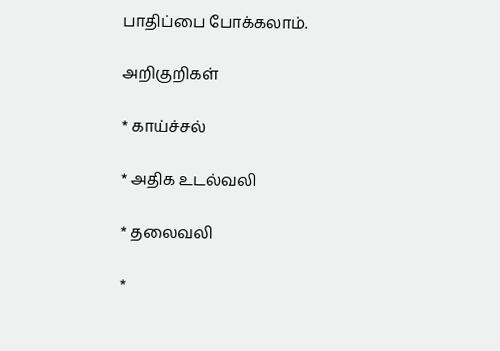பாதிப்பை போக்கலாம்.

அறிகுறிகள்

* காய்ச்சல்

* அதிக உடல்வலி

* தலைவலி

*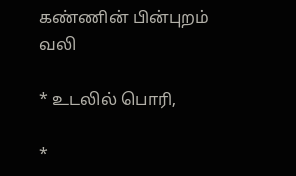கண்ணின் பின்புறம் வலி

* உடலில் பொரி,

*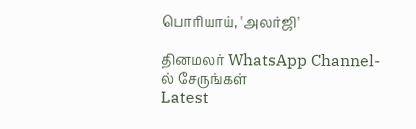பொரியாய், 'அலர்ஜி'

தினமலர் WhatsApp Channel-ல் சேருங்கள்
Latest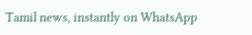Tamil news, instantly on WhatsApp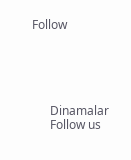Follow





      Dinamalar
      Follow us